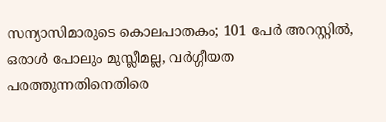സന്യാസിമാരുടെ കൊലപാതകം; 101 പേര്‍ അറസ്റ്റില്‍, ഒരാള്‍ പോലും മുസ്ലീമല്ല, വര്‍ഗ്ഗീയത പരത്തുന്നതിനെതിരെ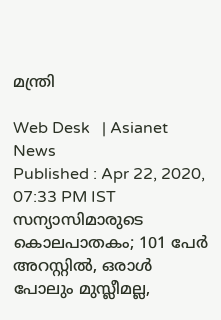മന്ത്രി

Web Desk   | Asianet News
Published : Apr 22, 2020, 07:33 PM IST
സന്യാസിമാരുടെ കൊലപാതകം; 101 പേര്‍ അറസ്റ്റില്‍, ഒരാള്‍ പോലും മുസ്ലീമല്ല,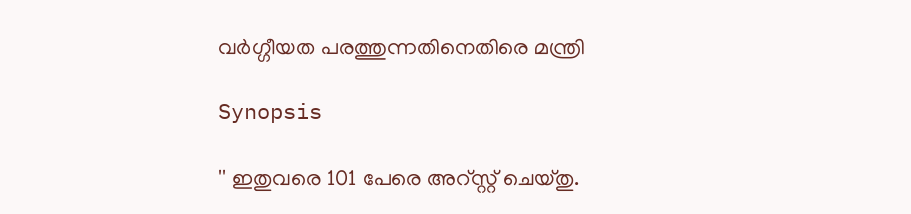വര്‍ഗ്ഗീയത പരത്തുന്നതിനെതിരെ മന്ത്രി

Synopsis

'' ഇതുവരെ 101 പേരെ അറ്സ്റ്റ് ചെയ്തു.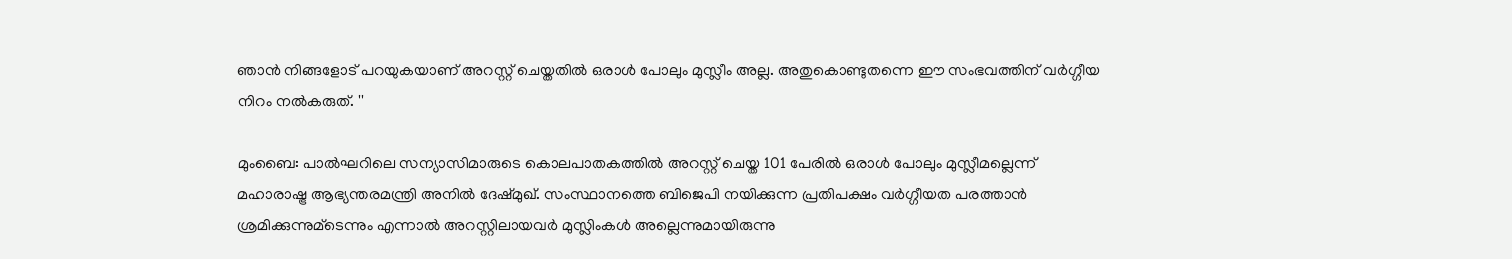ഞാന്‍ നിങ്ങളോട് പറയുകയാണ് അറസ്റ്റ് ചെയ്തതില്‍ ഒരാള്‍ പോലും മുസ്ലീം അല്ല. അതുകൊണ്ടുതന്നെ ഈ സംഭവത്തിന് വര്‍ഗ്ഗീയ നിറം നല്‍കരുത്. ''

മുംബൈ: പാല്‍ഘറിലെ സന്യാസിമാരുടെ കൊലപാതകത്തില്‍ അറസ്റ്റ് ചെയ്ത 101 പേരില്‍ ഒരാള്‍ പോലും മുസ്ലീമല്ലെന്ന് മഹാരാഷ്ട്ര ആഭ്യന്തരമന്ത്രി അനില്‍ ദേഷ്മുഖ്. സംസ്ഥാനത്തെ ബിജെപി നയിക്കുന്ന പ്രതിപക്ഷം വര്‍ഗ്ഗീയത പരത്താന്‍ ശ്രമിക്കുന്നുമ്‌ടെന്നും എന്നാല്‍ അറസ്റ്റിലായവര്‍ മുസ്ലിംകള്‍ അല്ലെന്നുമായിരുന്നു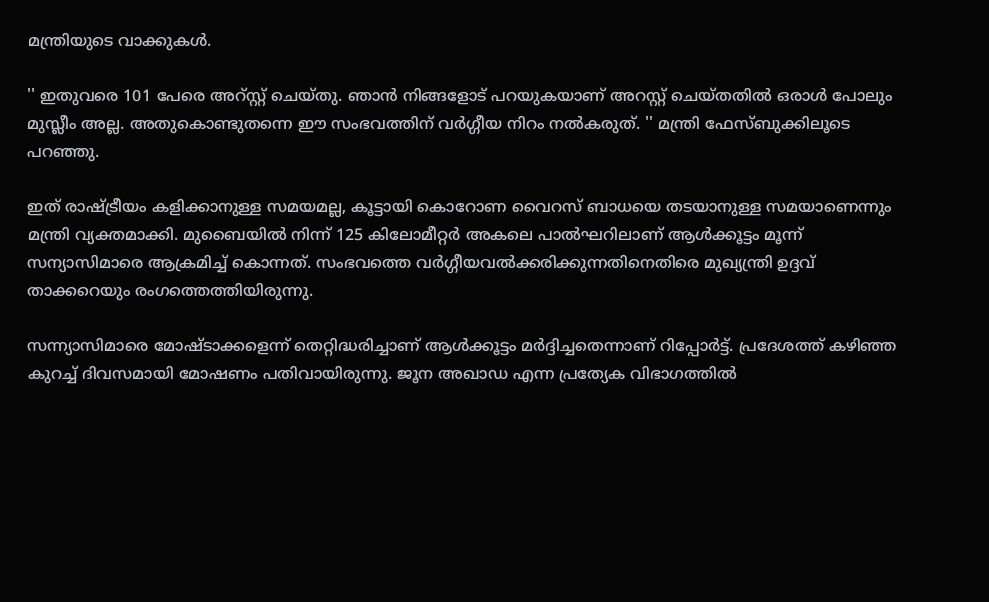മന്ത്രിയുടെ വാക്കുകള്‍.

'' ഇതുവരെ 101 പേരെ അറ്സ്റ്റ് ചെയ്തു. ഞാന്‍ നിങ്ങളോട് പറയുകയാണ് അറസ്റ്റ് ചെയ്തതില്‍ ഒരാള്‍ പോലും മുസ്ലീം അല്ല. അതുകൊണ്ടുതന്നെ ഈ സംഭവത്തിന് വര്‍ഗ്ഗീയ നിറം നല്‍കരുത്. '' മന്ത്രി ഫേസ്ബുക്കിലൂടെ പറഞ്ഞു.

ഇത് രാഷ്ട്രീയം കളിക്കാനുള്ള സമയമല്ല, കൂട്ടായി കൊറോണ വൈറസ് ബാധയെ തടയാനുള്ള സമയാണെന്നും മന്ത്രി വ്യക്തമാക്കി. മുബൈയില്‍ നിന്ന് 125 കിലോമീറ്റര്‍ അകലെ പാല്‍ഘറിലാണ് ആള്‍ക്കൂട്ടം മൂന്ന് സന്യാസിമാരെ ആക്രമിച്ച് കൊന്നത്. സംഭവത്തെ വര്‍ഗ്ഗീയവല്‍ക്കരിക്കുന്നതിനെതിരെ മുഖ്യന്ത്രി ഉദ്ദവ് താക്കറെയും രംഗത്തെത്തിയിരുന്നു.

സന്ന്യാസിമാരെ മോഷ്ടാക്കളെന്ന് തെറ്റിദ്ധരിച്ചാണ് ആള്‍ക്കൂട്ടം മര്‍ദ്ദിച്ചതെന്നാണ് റിപ്പോര്‍ട്ട്. പ്രദേശത്ത് കഴിഞ്ഞ കുറച്ച് ദിവസമായി മോഷണം പതിവായിരുന്നു. ജൂന അഖാഡ എന്ന പ്രത്യേക വിഭാഗത്തില്‍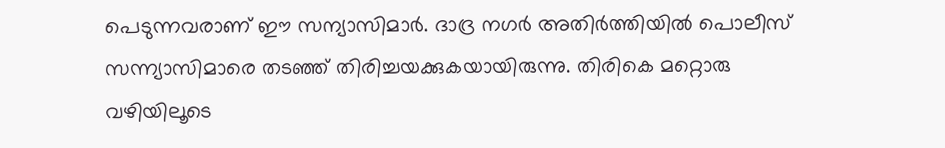പെടുന്നവരാണ് ഈ സന്യാസിമാര്‍. ദാദ്ര നഗര്‍ അതിര്‍ത്തിയില്‍ പൊലീസ് സന്ന്യാസിമാരെ തടഞ്ഞ് തിരിച്ചയക്കുകയായിരുന്നു. തിരികെ മറ്റൊരു വഴിയിലൂടെ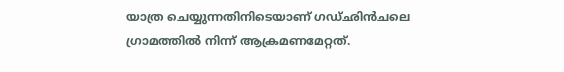യാത്ര ചെയ്യുന്നതിനിടെയാണ് ഗഡ്ഛിന്‍ചലെ ഗ്രാമത്തില്‍ നിന്ന് ആക്രമണമേറ്റത്.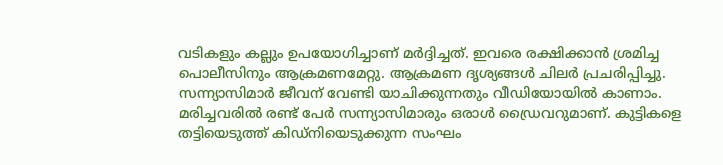വടികളും കല്ലും ഉപയോഗിച്ചാണ് മര്‍ദ്ദിച്ചത്. ഇവരെ രക്ഷിക്കാന്‍ ശ്രമിച്ച പൊലീസിനും ആക്രമണമേറ്റു. ആക്രമണ ദൃശ്യങ്ങള്‍ ചിലര്‍ പ്രചരിപ്പിച്ചു. സന്ന്യാസിമാര്‍ ജീവന് വേണ്ടി യാചിക്കുന്നതും വീഡിയോയില്‍ കാണാം. മരിച്ചവരില്‍ രണ്ട് പേര്‍ സന്ന്യാസിമാരും ഒരാള്‍ ഡ്രൈവറുമാണ്. കുട്ടികളെ തട്ടിയെടുത്ത് കിഡ്‌നിയെടുക്കുന്ന സംഘം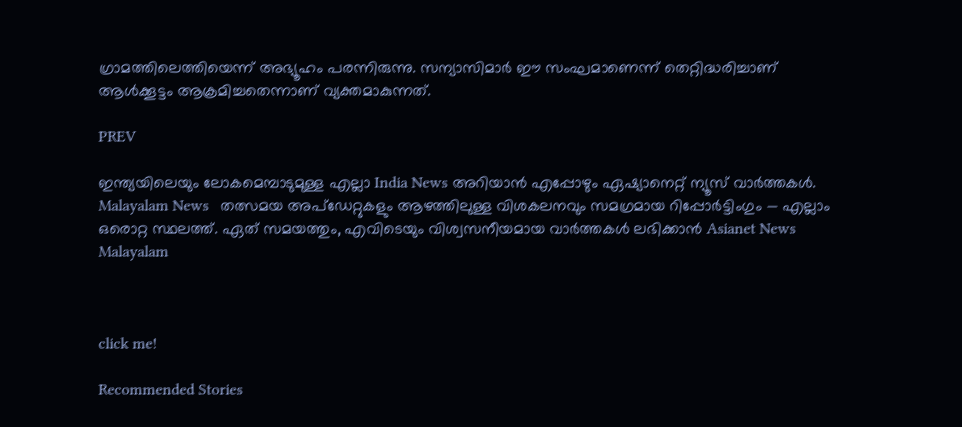ഗ്രാമത്തിലെത്തിയെന്ന് അഭ്യൂഹം പരന്നിരുന്നു. സന്യാസിമാര്‍ ഈ സംഘമാണെന്ന് തെറ്റിദ്ധരിച്ചാണ് ആള്‍ക്കൂട്ടം ആക്രമിച്ചതെന്നാണ് വ്യക്തമാകുന്നത്.

PREV

ഇന്ത്യയിലെയും ലോകമെമ്പാടുമുള്ള എല്ലാ India News അറിയാൻ എപ്പോഴും ഏഷ്യാനെറ്റ് ന്യൂസ് വാർത്തകൾ. Malayalam News   തത്സമയ അപ്‌ഡേറ്റുകളും ആഴത്തിലുള്ള വിശകലനവും സമഗ്രമായ റിപ്പോർട്ടിംഗും — എല്ലാം ഒരൊറ്റ സ്ഥലത്ത്. ഏത് സമയത്തും, എവിടെയും വിശ്വസനീയമായ വാർത്തകൾ ലഭിക്കാൻ Asianet News Malayalam



click me!

Recommended Stories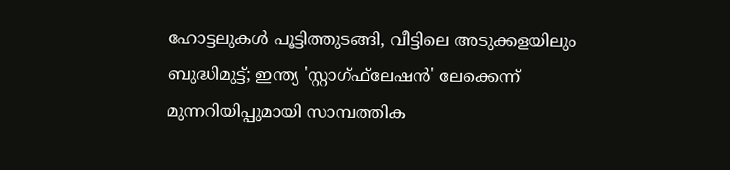ഹോട്ടലുകള്‍ പൂട്ടിത്തുടങ്ങി, വീട്ടിലെ അടുക്കളയിലും ബുദ്ധിമുട്ട്; ഇന്ത്യ 'സ്റ്റാഗ്ഫ്‌ലേഷന്‍' ലേക്കെന്ന് മുന്നറിയിപ്പുമായി സാമ്പത്തിക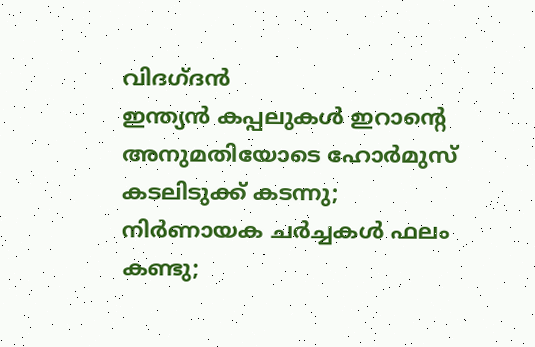വിദഗ്ദൻ
ഇന്ത്യൻ കപ്പലുകൾ ഇറാൻ്റെ അനുമതിയോടെ ഹോർമുസ് കടലിടുക്ക് കടന്നു; നിർണായക ചർച്ചകൾ ഫലം കണ്ടു;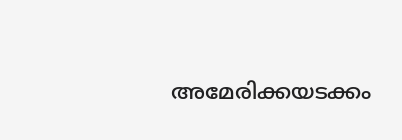അമേരിക്കയടക്കം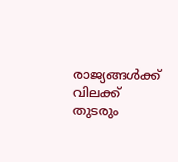രാജ്യങ്ങൾക്ക് വിലക്ക് തുടരും